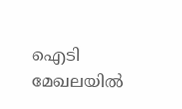ഐടി മേഖലയിൽ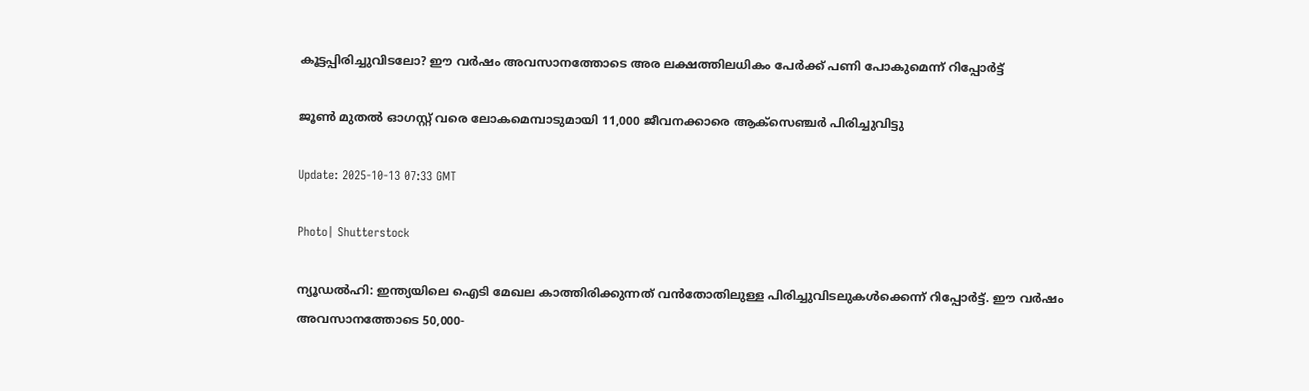കൂട്ടപ്പിരിച്ചുവിടലോ? ഈ വര്‍ഷം അവസാനത്തോടെ അര ലക്ഷത്തിലധികം പേര്‍ക്ക് പണി പോകുമെന്ന് റിപ്പോര്‍ട്ട്

ജൂൺ മുതൽ ഓഗസ്റ്റ് വരെ ലോകമെമ്പാടുമായി 11,000 ജീവനക്കാരെ ആക്സെഞ്ചർ പിരിച്ചുവിട്ടു

Update: 2025-10-13 07:33 GMT

Photo| Shutterstock

ന്യൂഡൽഹി: ഇന്ത്യയിലെ ഐടി മേഖല കാത്തിരിക്കുന്നത് വൻതോതിലുള്ള പിരിച്ചുവിടലുകൾക്കെന്ന് റിപ്പോ‍ർട്ട്. ഈ വർഷം അവസാനത്തോടെ 50,000-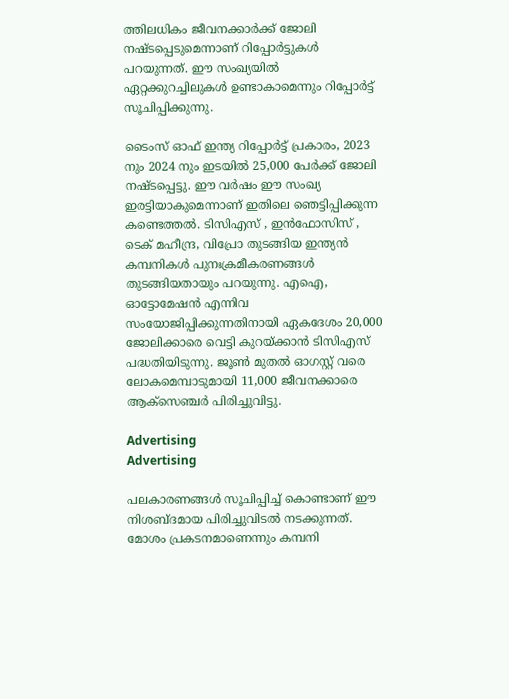ത്തിലധികം ജീവനക്കാർക്ക് ജോലി നഷ്ടപ്പെടുമെന്നാണ് റിപ്പോർട്ടുകൾ പറയുന്നത്. ഈ സംഖ്യയിൽ ഏറ്റക്കുറച്ചിലുകൾ ഉണ്ടാകാമെന്നും റിപ്പോ‍ർട്ട് സൂചിപ്പിക്കുന്നു.

ടൈംസ് ഓഫ് ഇന്ത്യ റിപ്പോർട്ട് പ്രകാരം, 2023 നും 2024 നും ഇടയിൽ 25,000 പേർക്ക് ജോലി നഷ്ടപ്പെട്ടു. ഈ വർഷം ഈ സംഖ്യ ഇരട്ടിയാകുമെന്നാണ് ഇതിലെ ഞെട്ടിപ്പിക്കുന്ന കണ്ടെത്തൽ. ടിസിഎസ് , ഇൻഫോസിസ് , ടെക് മഹീന്ദ്ര, വിപ്രോ തുടങ്ങിയ ഇന്ത്യൻ കമ്പനികൾ പുനഃക്രമീകരണങ്ങൾ തുടങ്ങിയതായും പറയുന്നു. എഐ, ഓട്ടോമേഷൻ എന്നിവ സംയോജിപ്പിക്കുന്നതിനായി ഏകദേശം 20,000 ജോലിക്കാരെ വെട്ടി കുറയ്ക്കാൻ ടിസിഎസ് പദ്ധതിയിടുന്നു. ജൂൺ മുതൽ ഓഗസ്റ്റ് വരെ ലോകമെമ്പാടുമായി 11,000 ജീവനക്കാരെ ആക്സെഞ്ചർ പിരിച്ചുവിട്ടു.

Advertising
Advertising

പലകാരണങ്ങൾ സൂചിപ്പിച്ച് കൊണ്ടാണ് ഈ നിശബ്ദമായ പിരിച്ചുവിടൽ നടക്കുന്നത്. മോശം പ്രകടനമാണെന്നും കമ്പനി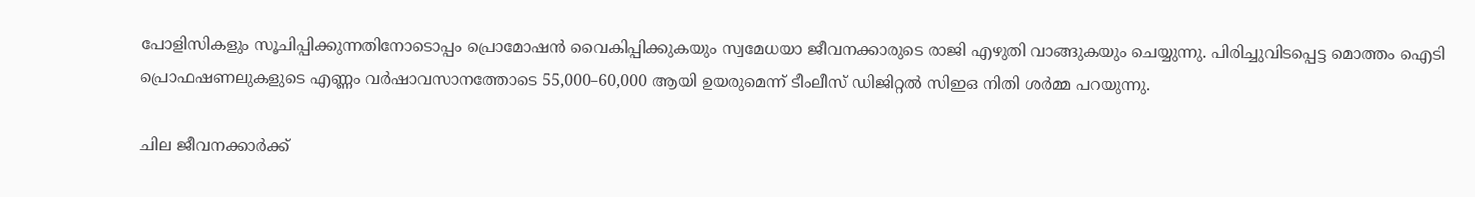പോളിസികളും സൂചിപ്പിക്കുന്നതിനോടൊപ്പം പ്രൊമോഷൻ വൈകിപ്പിക്കുകയും സ്വമേധയാ ജീവനക്കാരുടെ രാജി എഴുതി വാങ്ങുകയും ചെയ്യുന്നു. പിരിച്ചുവിടപ്പെട്ട മൊത്തം ഐടി പ്രൊഫഷണലുകളുടെ എണ്ണം വർഷാവസാനത്തോടെ 55,000–60,000 ആയി ഉയരുമെന്ന് ടീംലീസ് ഡിജിറ്റൽ സിഇഒ നിതി ശർമ്മ പറയുന്നു.

ചില ജീവനക്കാർക്ക്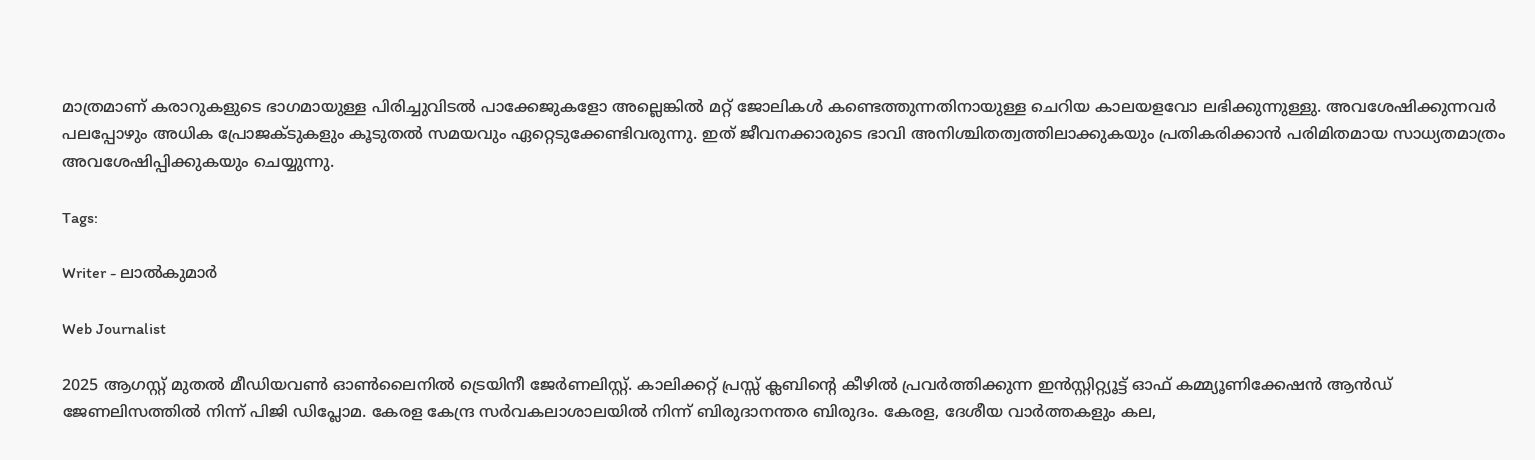മാത്രമാണ് കരാറുകളുടെ ഭാഗമായുള്ള പിരിച്ചുവിടൽ പാക്കേജുകളോ അല്ലെങ്കിൽ മറ്റ് ജോലികൾ കണ്ടെത്തുന്നതിനായുള്ള ചെറിയ കാലയളവോ ലഭിക്കുന്നുള്ളു. അവശേഷിക്കുന്നവർ പലപ്പോഴും അധിക പ്രോജക്ടുകളും കൂടുതൽ സമയവും ഏറ്റെടുക്കേണ്ടിവരുന്നു. ഇത് ജീവനക്കാരുടെ ഭാവി അനിശ്ചിതത്വത്തിലാക്കുകയും പ്രതികരിക്കാൻ പരിമിതമായ സാധ്യതമാത്രം അവശേഷിപ്പിക്കുകയും ചെയ്യുന്നു.

Tags:

Writer - ലാൽകുമാർ

Web Journalist

2025 ആഗസ്റ്റ് മുതൽ മീഡിയവൺ ഓൺലൈനിൽ ട്രെയിനീ ജേർണലിസ്റ്റ്. കാലിക്കറ്റ് പ്രസ്സ് ക്ലബിന്റെ കീഴില്‍ പ്രവര്‍ത്തിക്കുന്ന ഇന്‍സ്റ്റിറ്റ്യൂട്ട് ഓഫ് കമ്മ്യൂണിക്കേഷന്‍ ആന്‍ഡ് ജേണലിസത്തിൽ നിന്ന് പിജി ഡിപ്ലോമ. കേരള കേന്ദ്ര സർവകലാശാലയിൽ നിന്ന് ബിരുദാനന്തര ബിരുദം. കേരള, ദേശീയ വാർത്തകളും കല,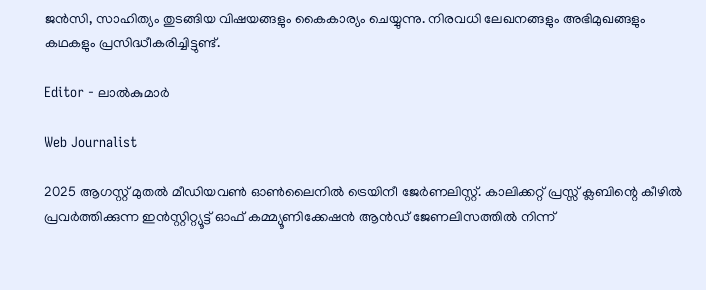ജൻസി, സാഹിത്യം തുടങ്ങിയ വിഷയങ്ങളും കൈകാര്യം ചെയ്യുന്നു. നിരവധി ലേഖനങ്ങളും അഭിമുഖങ്ങളും കഥകളും പ്രസിദ്ധീകരിച്ചിട്ടുണ്ട്.

Editor - ലാൽകുമാർ

Web Journalist

2025 ആഗസ്റ്റ് മുതൽ മീഡിയവൺ ഓൺലൈനിൽ ട്രെയിനീ ജേർണലിസ്റ്റ്. കാലിക്കറ്റ് പ്രസ്സ് ക്ലബിന്റെ കീഴില്‍ പ്രവര്‍ത്തിക്കുന്ന ഇന്‍സ്റ്റിറ്റ്യൂട്ട് ഓഫ് കമ്മ്യൂണിക്കേഷന്‍ ആന്‍ഡ് ജേണലിസത്തിൽ നിന്ന്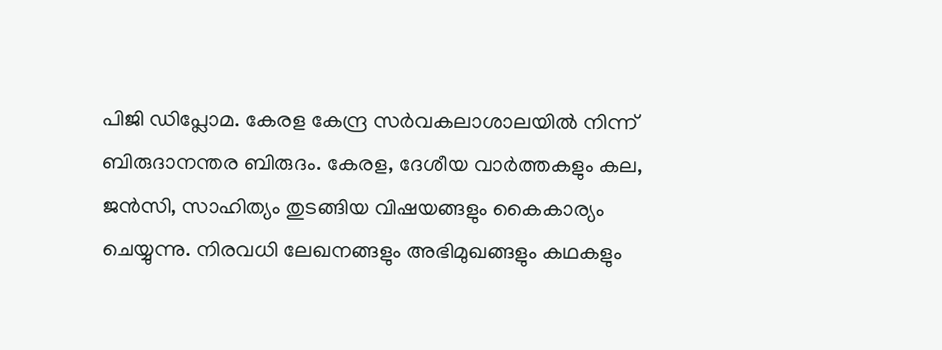പിജി ഡിപ്ലോമ. കേരള കേന്ദ്ര സർവകലാശാലയിൽ നിന്ന് ബിരുദാനന്തര ബിരുദം. കേരള, ദേശീയ വാർത്തകളും കല, ജൻസി, സാഹിത്യം തുടങ്ങിയ വിഷയങ്ങളും കൈകാര്യം ചെയ്യുന്നു. നിരവധി ലേഖനങ്ങളും അഭിമുഖങ്ങളും കഥകളും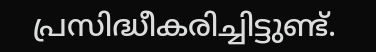പ്രസിദ്ധീകരിച്ചിട്ടുണ്ട്.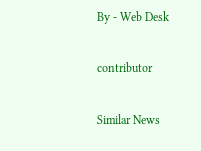By - Web Desk

contributor

Similar News